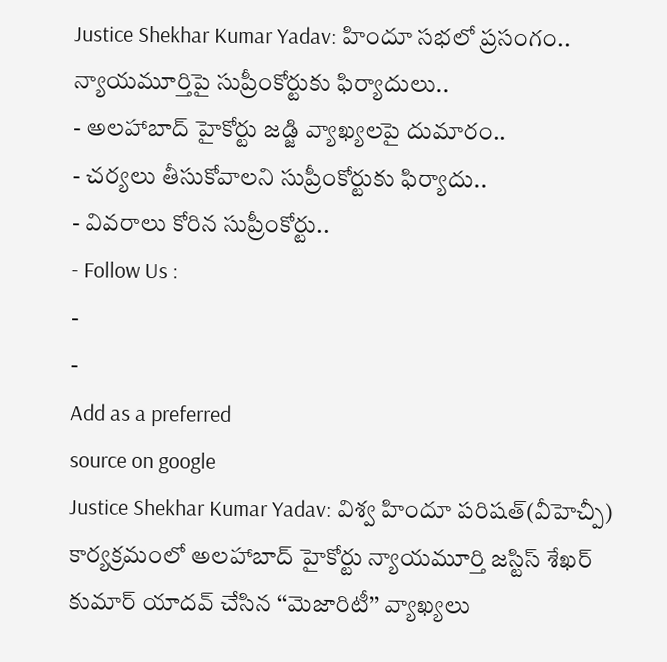Justice Shekhar Kumar Yadav: హిందూ సభలో ప్రసంగం.. న్యాయమూర్తిపై సుప్రీంకోర్టుకు ఫిర్యాదులు..
- అలహాబాద్ హైకోర్టు జడ్జి వ్యాఖ్యలపై దుమారం..
- చర్యలు తీసుకోవాలని సుప్రీంకోర్టుకు ఫిర్యాదు..
- వివరాలు కోరిన సుప్రీంకోర్టు..
- Follow Us :
-
-
Add as a preferred
source on google
Justice Shekhar Kumar Yadav: విశ్వ హిందూ పరిషత్(వీహెచ్పీ) కార్యక్రమంలో అలహాబాద్ హైకోర్టు న్యాయమూర్తి జస్టిస్ శేఖర్ కుమార్ యాదవ్ చేసిన ‘‘మెజారిటీ’’ వ్యాఖ్యలు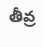తీవ్ర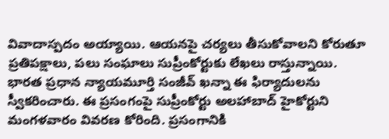వివాదాస్పదం అయ్యాయి. ఆయనపై చర్యలు తీసుకోవాలని కోరుతూ ప్రతిపక్షాలు, పలు సంఘాలు సుప్రీంకోర్టుకు లేఖలు రాస్తున్నాయి. భారత ప్రధాన న్యాయమూర్తి సంజీవ్ ఖన్నా ఈ ఫిర్యాదులను స్వీకరించారు. ఈ ప్రసంగంపై సుప్రీంకోర్టు అలహాబాద్ హైకోర్టుని మంగళవారం వివరణ కోరింది. ప్రసంగానికి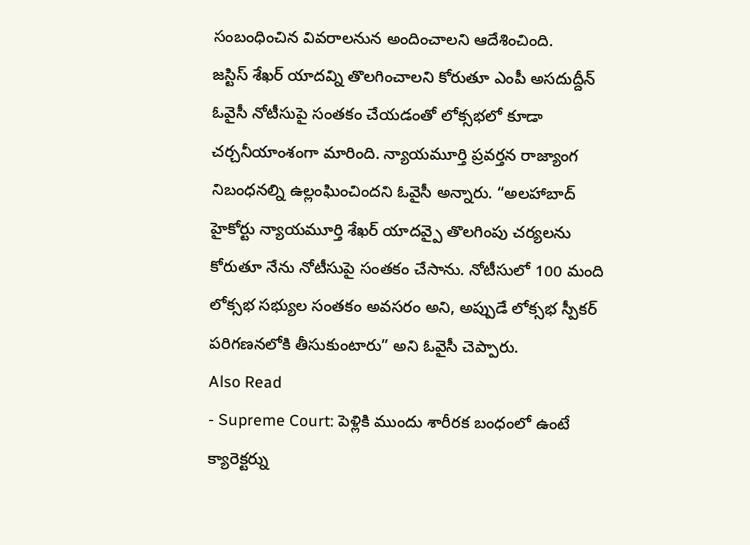సంబంధించిన వివరాలనున అందించాలని ఆదేశించింది.
జస్టిస్ శేఖర్ యాదవ్ని తొలగించాలని కోరుతూ ఎంపీ అసదుద్దీన్ ఓవైసీ నోటీసుపై సంతకం చేయడంతో లోక్సభలో కూడా చర్చనీయాంశంగా మారింది. న్యాయమూర్తి ప్రవర్తన రాజ్యాంగ నిబంధనల్ని ఉల్లంఘించిందని ఓవైసీ అన్నారు. “అలహాబాద్ హైకోర్టు న్యాయమూర్తి శేఖర్ యాదవ్పై తొలగింపు చర్యలను కోరుతూ నేను నోటీసుపై సంతకం చేసాను. నోటీసులో 100 మంది లోక్సభ సభ్యుల సంతకం అవసరం అని, అప్పుడే లోక్సభ స్పీకర్ పరిగణనలోకి తీసుకుంటారు” అని ఓవైసీ చెప్పారు.
Also Read
- Supreme Court: పెళ్లికి ముందు శారీరక బంధంలో ఉంటే క్యారెక్టర్ను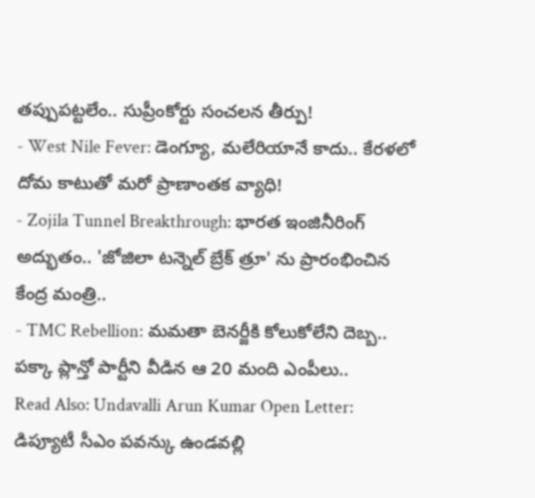తప్పుపట్టలేం.. సుప్రీంకోర్టు సంచలన తీర్పు!
- West Nile Fever: డెంగ్యూ, మలేరియానే కాదు.. కేరళలో దోమ కాటుతో మరో ప్రాణాంతక వ్యాధి!
- Zojila Tunnel Breakthrough: భారత ఇంజినీరింగ్ అద్భుతం.. 'జోజిలా టన్నెల్ బ్రేక్ త్రూ' ను ప్రారంభించిన కేంద్ర మంత్రి..
- TMC Rebellion: మమతా బెనర్జీకి కోలుకోలేని దెబ్బ.. పక్కా ప్లాన్తో పార్టీని వీడిన ఆ 20 మంది ఎంపీలు..
Read Also: Undavalli Arun Kumar Open Letter: డిప్యూటీ సీఎం పవన్కు ఉండవల్లి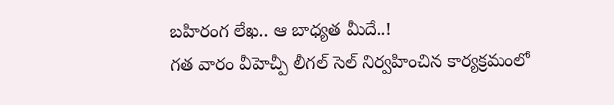బహిరంగ లేఖ.. ఆ బాధ్యత మీదే..!
గత వారం వీహెచ్పీ లీగల్ సెల్ నిర్వహించిన కార్యక్రమంలో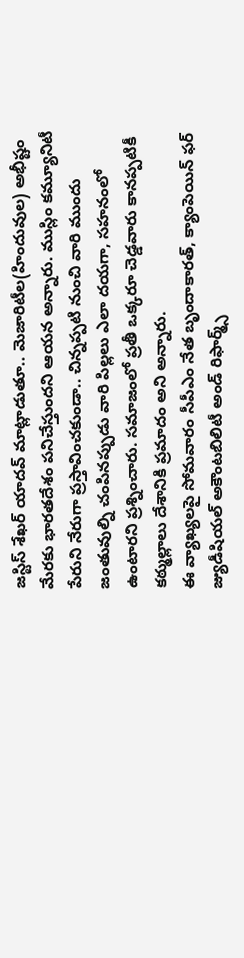జస్టిస్ శేఖర్ యాదవ్ మాట్లాడుతూ.. మెజారిటీల(హిందువుల) అభీష్టం మేరకు భారతదేశం పనిచేస్తుందని ఆయన అన్నారు. ముస్లిం కమ్యూనిటీ పేరుని నేరుగా ప్రస్తావించకుండా.. చిన్నప్పటి నుంచి వారి ముందు జంతువుల్ని చంపినప్పుడు వారి పిల్లలు ఎలా దయగా, సహనంలో ఉంటారని ప్రశ్నించారు. సమాజంలో ప్రతీ ఒక్కరూ చెడ్డవారు కానప్పటికీ కఠ్ముల్లాలు దేశానికి ప్రమాదం అని అన్నారు.
ఈ వ్యాఖ్యలపై సోమవారం సీపీఎం నేత బృందాకారత్, క్యాంపెయిన్ ఫర్ జ్యుడీషియల్ అకౌంటబిలిటీ అండ్ రిఫార్మ్స్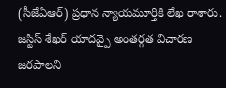(సీజేఏఆర్) ప్రధాన న్యాయమూర్తికి లేఖ రాశారు. జస్టిస్ శేఖర్ యాదవ్పై అంతర్గత విచారణ జరపాలని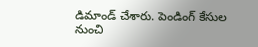డిమాండ్ చేశారు. పెండింగ్ కేసుల నుంచి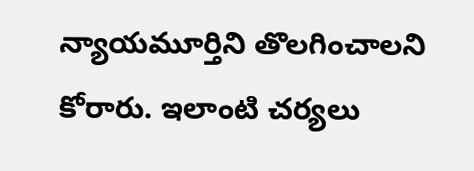న్యాయమూర్తిని తొలగించాలని కోరారు. ఇలాంటి చర్యలు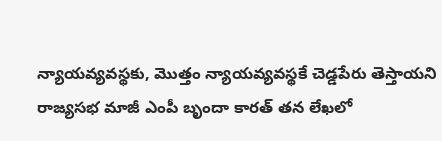న్యాయవ్యవస్థకు, మొత్తం న్యాయవ్యవస్థకే చెడ్డపేరు తెస్తాయని రాజ్యసభ మాజీ ఎంపీ బృందా కారత్ తన లేఖలో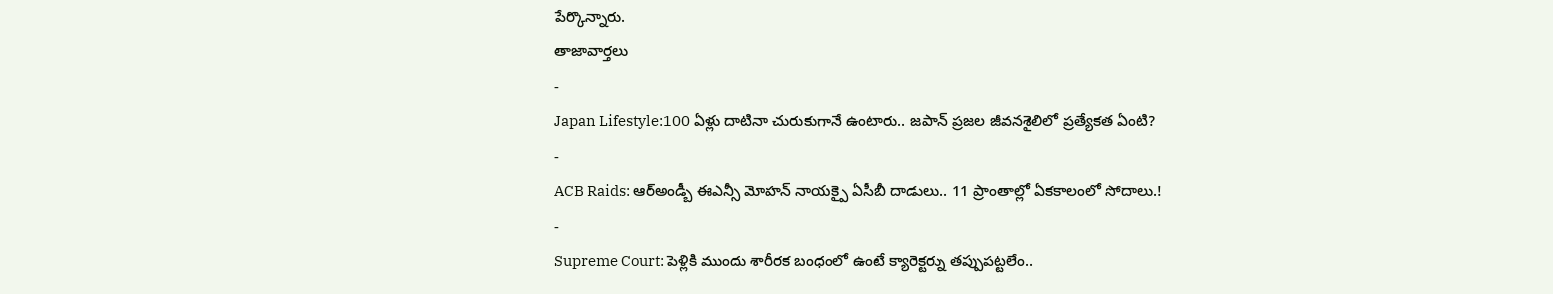పేర్కొన్నారు.
తాజావార్తలు
-
Japan Lifestyle:100 ఏళ్లు దాటినా చురుకుగానే ఉంటారు.. జపాన్ ప్రజల జీవనశైలిలో ప్రత్యేకత ఏంటి?
-
ACB Raids: ఆర్అండ్బీ ఈఎన్సీ మోహన్ నాయక్పై ఏసీబీ దాడులు.. 11 ప్రాంతాల్లో ఏకకాలంలో సోదాలు.!
-
Supreme Court: పెళ్లికి ముందు శారీరక బంధంలో ఉంటే క్యారెక్టర్ను తప్పుపట్టలేం..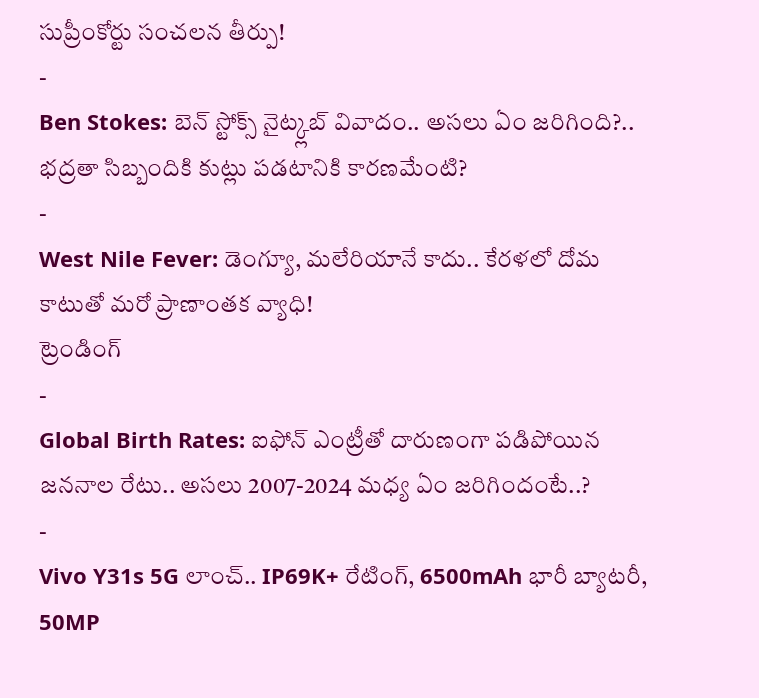సుప్రీంకోర్టు సంచలన తీర్పు!
-
Ben Stokes: బెన్ స్టోక్స్ నైట్క్లబ్ వివాదం.. అసలు ఏం జరిగింది?.. భద్రతా సిబ్బందికి కుట్లు పడటానికి కారణమేంటి?
-
West Nile Fever: డెంగ్యూ, మలేరియానే కాదు.. కేరళలో దోమ కాటుతో మరో ప్రాణాంతక వ్యాధి!
ట్రెండింగ్
-
Global Birth Rates: ఐఫోన్ ఎంట్రీతో దారుణంగా పడిపోయిన జననాల రేటు.. అసలు 2007-2024 మధ్య ఏం జరిగిందంటే..?
-
Vivo Y31s 5G లాంచ్.. IP69K+ రేటింగ్, 6500mAh భారీ బ్యాటరీ, 50MP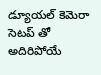డ్యూయల్ కెమెరా సెటప్ తో అదిరిపోయే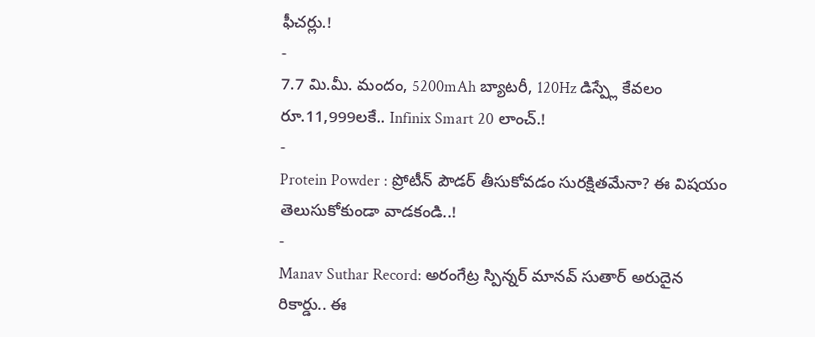ఫీచర్లు.!
-
7.7 మి.మీ. మందం, 5200mAh బ్యాటరీ, 120Hz డిస్ప్లే కేవలం రూ.11,999లకే.. Infinix Smart 20 లాంచ్.!
-
Protein Powder : ప్రోటీన్ పౌడర్ తీసుకోవడం సురక్షితమేనా? ఈ విషయం తెలుసుకోకుండా వాడకండి..!
-
Manav Suthar Record: అరంగేట్ర స్పిన్నర్ మానవ్ సుతార్ అరుదైన రికార్డు.. ఈ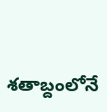శతాబ్దంలోనే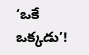‘ఒకే ఒక్కడు’!